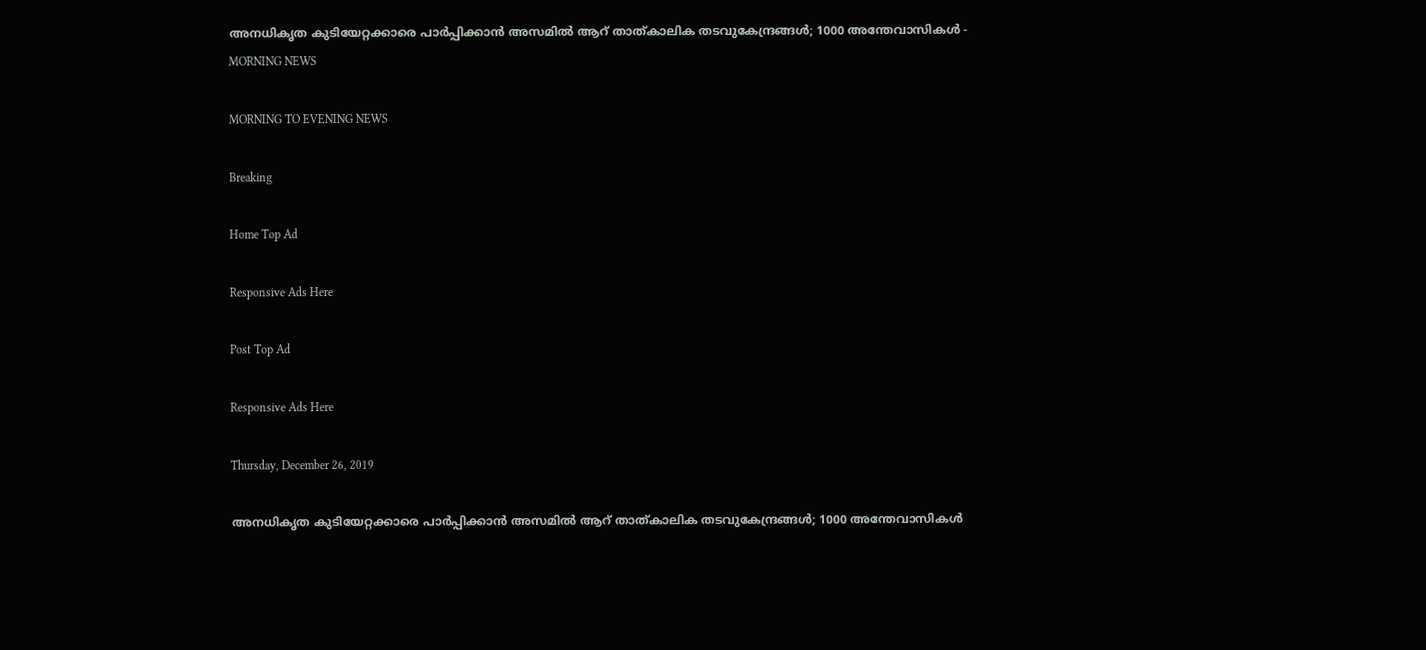അനധികൃത കുടിയേറ്റക്കാരെ പാർപ്പിക്കാന്‍ അസമില്‍ ആറ് താത്കാലിക തടവുകേന്ദ്രങ്ങള്‍; 1000 അന്തേവാസികൾ - MORNING NEWS

MORNING TO EVENING NEWS

Breaking

Home Top Ad

Responsive Ads Here

Post Top Ad

Responsive Ads Here

Thursday, December 26, 2019

അനധികൃത കുടിയേറ്റക്കാരെ പാർപ്പിക്കാന്‍ അസമില്‍ ആറ് താത്കാലിക തടവുകേന്ദ്രങ്ങള്‍; 1000 അന്തേവാസികൾ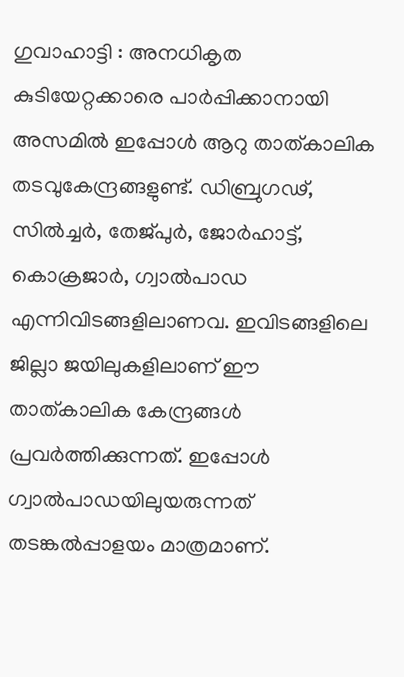ഗുവാഹാട്ടി : അനധികൃത കുടിയേറ്റക്കാരെ പാർപ്പിക്കാനായി അസമിൽ ഇപ്പോൾ ആറു താത്കാലിക തടവുകേന്ദ്രങ്ങളുണ്ട്. ഡിബ്രുഗഢ്, സിൽച്ചർ, തേജ്പുർ, ജോർഹാട്ട്, കൊക്രജാർ, ഗ്വാൽപാഡ എന്നിവിടങ്ങളിലാണവ. ഇവിടങ്ങളിലെ ജില്ലാ ജയിലുകളിലാണ് ഈ താത്കാലിക കേന്ദ്രങ്ങൾ പ്രവർത്തിക്കുന്നത്. ഇപ്പോൾ ഗ്വാൽപാഡയിലുയരുന്നത് തടങ്കൽപ്പാളയം മാത്രമാണ്.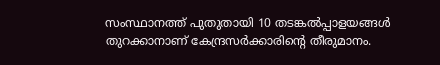സംസ്ഥാനത്ത് പുതുതായി 10 തടങ്കൽപ്പാളയങ്ങൾ തുറക്കാനാണ് കേന്ദ്രസർക്കാരിന്റെ തീരുമാനം.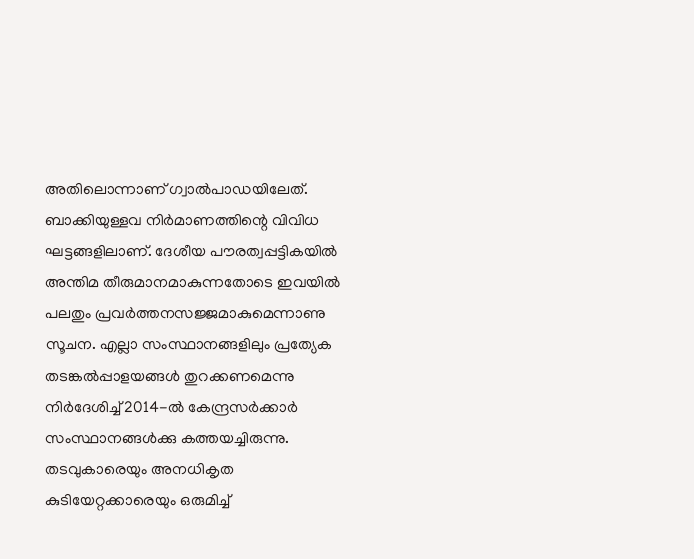അതിലൊന്നാണ് ഗ്വാൽപാഡയിലേത്. ബാക്കിയുള്ളവ നിർമാണത്തിന്റെ വിവിധ ഘട്ടങ്ങളിലാണ്. ദേശീയ പൗരത്വപ്പട്ടികയിൽ അന്തിമ തീരുമാനമാകുന്നതോടെ ഇവയിൽ പലതും പ്രവർത്തനസജ്ജമാകുമെന്നാണു സൂചന. എല്ലാ സംസ്ഥാനങ്ങളിലും പ്രത്യേക തടങ്കൽപ്പാളയങ്ങൾ തുറക്കണമെന്നു നിർദേശിച്ച് 2014-ൽ കേന്ദ്രസർക്കാർ സംസ്ഥാനങ്ങൾക്കു കത്തയച്ചിരുന്നു. തടവുകാരെയും അനധികൃത കുടിയേറ്റക്കാരെയും ഒരുമിച്ച്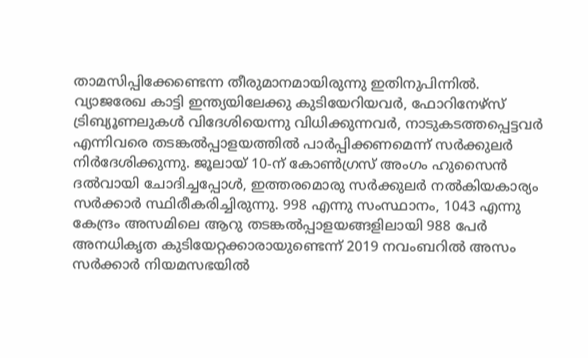താമസിപ്പിക്കേണ്ടെന്ന തീരുമാനമായിരുന്നു ഇതിനുപിന്നിൽ. വ്യാജരേഖ കാട്ടി ഇന്ത്യയിലേക്കു കുടിയേറിയവർ, ഫോറിനേഴ്സ് ട്രിബ്യൂണലുകൾ വിദേശിയെന്നു വിധിക്കുന്നവർ, നാടുകടത്തപ്പെട്ടവർ എന്നിവരെ തടങ്കൽപ്പാളയത്തിൽ പാർപ്പിക്കണമെന്ന് സർക്കുലർ നിർദേശിക്കുന്നു. ജൂലായ് 10-ന് കോൺഗ്രസ് അംഗം ഹുസൈൻ ദൽവായി ചോദിച്ചപ്പോൾ, ഇത്തരമൊരു സർക്കുലർ നൽകിയകാര്യം സർക്കാർ സ്ഥിരീകരിച്ചിരുന്നു. 998 എന്നു സംസ്ഥാനം, 1043 എന്നു കേന്ദ്രം അസമിലെ ആറു തടങ്കൽപ്പാളയങ്ങളിലായി 988 പേർ അനധികൃത കുടിയേറ്റക്കാരായുണ്ടെന്ന് 2019 നവംബറിൽ അസം സർക്കാർ നിയമസഭയിൽ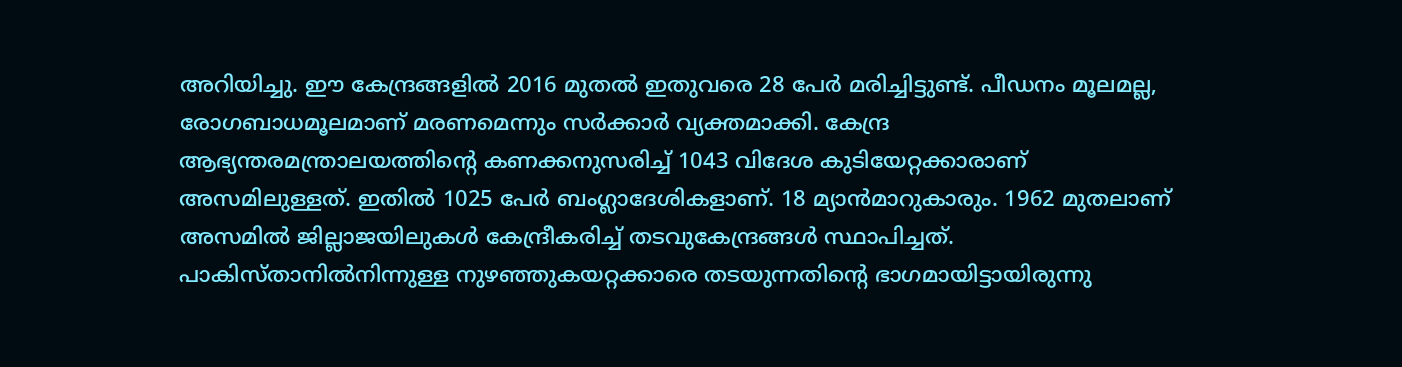അറിയിച്ചു. ഈ കേന്ദ്രങ്ങളിൽ 2016 മുതൽ ഇതുവരെ 28 പേർ മരിച്ചിട്ടുണ്ട്. പീഡനം മൂലമല്ല, രോഗബാധമൂലമാണ് മരണമെന്നും സർക്കാർ വ്യക്തമാക്കി. കേന്ദ്ര ആഭ്യന്തരമന്ത്രാലയത്തിന്റെ കണക്കനുസരിച്ച് 1043 വിദേശ കുടിയേറ്റക്കാരാണ് അസമിലുള്ളത്. ഇതിൽ 1025 പേർ ബംഗ്ലാദേശികളാണ്. 18 മ്യാൻമാറുകാരും. 1962 മുതലാണ് അസമിൽ ജില്ലാജയിലുകൾ കേന്ദ്രീകരിച്ച് തടവുകേന്ദ്രങ്ങൾ സ്ഥാപിച്ചത്. പാകിസ്താനിൽനിന്നുള്ള നുഴഞ്ഞുകയറ്റക്കാരെ തടയുന്നതിന്റെ ഭാഗമായിട്ടായിരുന്നു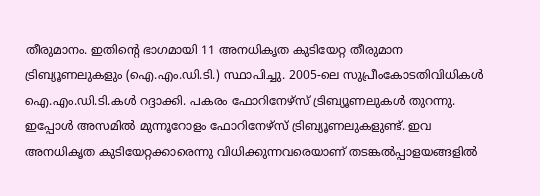തീരുമാനം. ഇതിന്റെ ഭാഗമായി 11 അനധികൃത കുടിയേറ്റ തീരുമാന ട്രിബ്യൂണലുകളും (ഐ.എം.ഡി.ടി.) സ്ഥാപിച്ചു. 2005-ലെ സുപ്രീംകോടതിവിധികൾ ഐ.എം.ഡി.ടി.കൾ റദ്ദാക്കി. പകരം ഫോറിനേഴ്സ് ട്രിബ്യൂണലുകൾ തുറന്നു. ഇപ്പോൾ അസമിൽ മുന്നൂറോളം ഫോറിനേഴ്സ് ട്രിബ്യൂണലുകളുണ്ട്. ഇവ അനധികൃത കുടിയേറ്റക്കാരെന്നു വിധിക്കുന്നവരെയാണ് തടങ്കൽപ്പാളയങ്ങളിൽ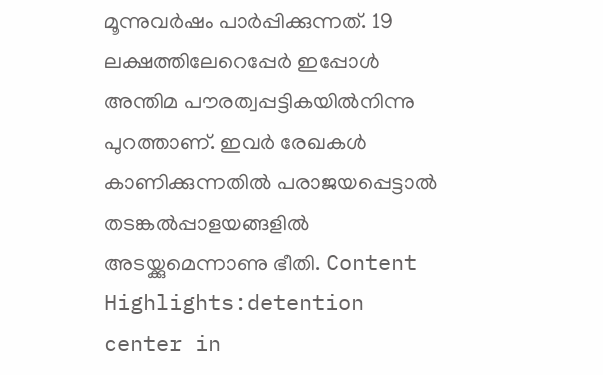മൂന്നുവർഷം പാർപ്പിക്കുന്നത്. 19 ലക്ഷത്തിലേറെപ്പേർ ഇപ്പോൾ അന്തിമ പൗരത്വപ്പട്ടികയിൽനിന്നു പുറത്താണ്. ഇവർ രേഖകൾ കാണിക്കുന്നതിൽ പരാജയപ്പെട്ടാൽ തടങ്കൽപ്പാളയങ്ങളിൽ അടയ്ക്കുമെന്നാണു ഭീതി. Content Highlights:detention center in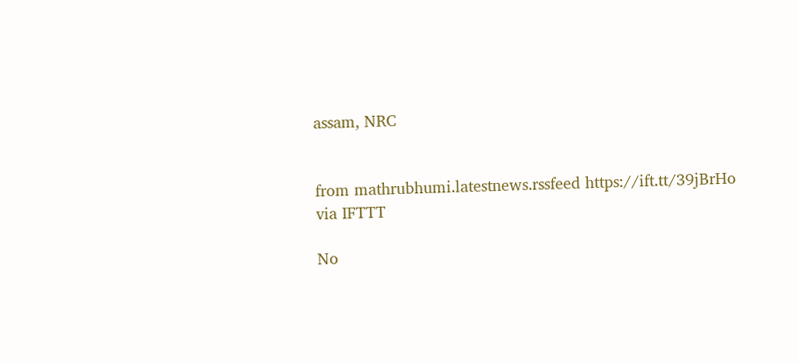assam, NRC


from mathrubhumi.latestnews.rssfeed https://ift.tt/39jBrHo
via IFTTT

No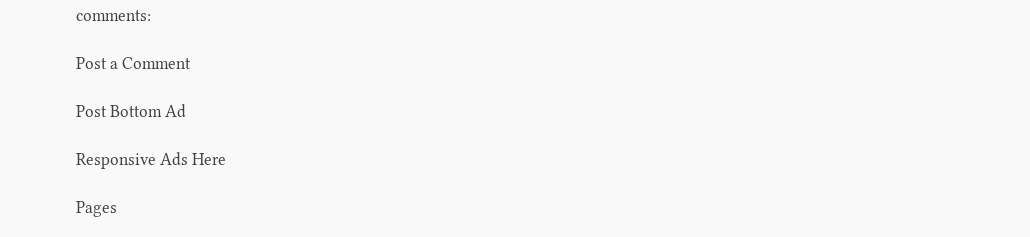comments:

Post a Comment

Post Bottom Ad

Responsive Ads Here

Pages